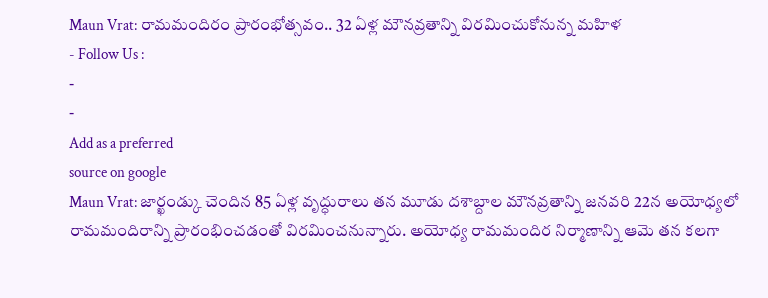Maun Vrat: రామమందిరం ప్రారంభోత్సవం.. 32 ఏళ్ల మౌనవ్రతాన్ని విరమించుకోనున్న మహిళ
- Follow Us :
-
-
Add as a preferred
source on google
Maun Vrat: జార్ఖండ్కు చెందిన 85 ఏళ్ల వృద్ధురాలు తన మూడు దశాబ్దాల మౌనవ్రతాన్ని జనవరి 22న అయోధ్యలో రామమందిరాన్ని ప్రారంభించడంతో విరమించనున్నారు. అయోధ్య రామమందిర నిర్మాణాన్ని ఆమె తన కలగా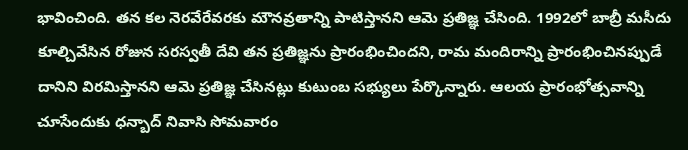భావించింది. తన కల నెరవేరేవరకు మౌనవ్రతాన్ని పాటిస్తానని ఆమె ప్రతిజ్ఞ చేసింది. 1992లో బాబ్రీ మసీదు కూల్చివేసిన రోజున సరస్వతీ దేవి తన ప్రతిజ్ఞను ప్రారంభించిందని, రామ మందిరాన్ని ప్రారంభించినప్పుడే దానిని విరమిస్తానని ఆమె ప్రతిజ్ఞ చేసినట్లు కుటుంబ సభ్యులు పేర్కొన్నారు. ఆలయ ప్రారంభోత్సవాన్ని చూసేందుకు ధన్బాద్ నివాసి సోమవారం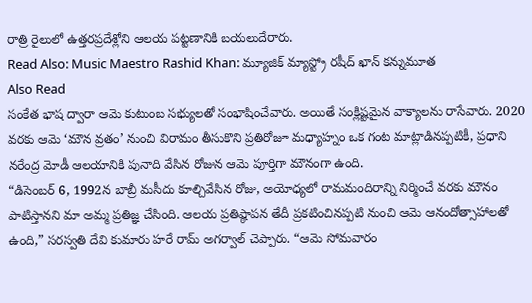రాత్రి రైలులో ఉత్తరప్రదేశ్లోని ఆలయ పట్టణానికి బయలుదేరారు.
Read Also: Music Maestro Rashid Khan: మ్యూజిక్ మ్యాస్ట్రో రషీద్ ఖాన్ కన్నుమూత
Also Read
సంకేత భాష ద్వారా ఆమె కుటుంబ సభ్యులతో సంభాషించేవారు. అయితే సంక్లిష్టమైన వాక్యాలను రాసేవారు. 2020 వరకు ఆమె ‘మౌన వ్రతం’ నుంచి విరామం తీసుకొని ప్రతిరోజూ మధ్యాహ్నం ఒక గంట మాట్లాడినప్పటికీ, ప్రధాని నరేంద్ర మోడీ ఆలయానికి పునాది వేసిన రోజున ఆమె పూర్తిగా మౌనంగా ఉంది.
“డిసెంబర్ 6, 1992న బాబ్రీ మసీదు కూల్చివేసిన రోజు, అయోధ్యలో రామమందిరాన్ని నిర్మించే వరకు మౌనం పాటిస్తానని మా అమ్మ ప్రతిజ్ఞ చేసింది. ఆలయ ప్రతిష్ఠాపన తేదీ ప్రకటించినప్పటి నుంచి ఆమె ఆనందోత్సాహాలతో ఉంది,” సరస్వతి దేవి కుమారు హరే రామ్ అగర్వాల్ చెప్పారు. “ఆమె సోమవారం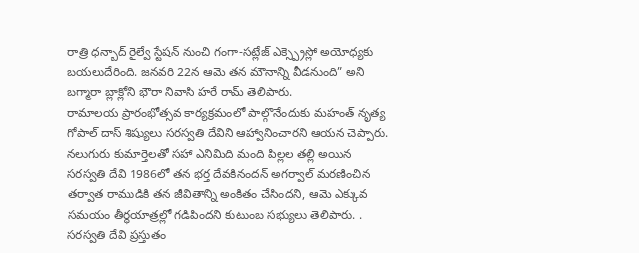రాత్రి ధన్బాద్ రైల్వే స్టేషన్ నుంచి గంగా-సట్లేజ్ ఎక్స్ప్రెస్లో అయోధ్యకు బయలుదేరింది. జనవరి 22న ఆమె తన మౌనాన్ని వీడనుంది” అని బగ్మారా బ్లాక్లోని భౌరా నివాసి హరే రామ్ తెలిపారు.
రామాలయ ప్రారంభోత్సవ కార్యక్రమంలో పాల్గొనేందుకు మహంత్ నృత్య గోపాల్ దాస్ శిష్యులు సరస్వతి దేవిని ఆహ్వానించారని ఆయన చెప్పారు. నలుగురు కుమార్తెలతో సహా ఎనిమిది మంది పిల్లల తల్లి అయిన సరస్వతి దేవి 1986లో తన భర్త దేవకినందన్ అగర్వాల్ మరణించిన తర్వాత రాముడికి తన జీవితాన్ని అంకితం చేసిందని, ఆమె ఎక్కువ సమయం తీర్థయాత్రల్లో గడిపిందని కుటుంబ సభ్యులు తెలిపారు. . సరస్వతి దేవి ప్రస్తుతం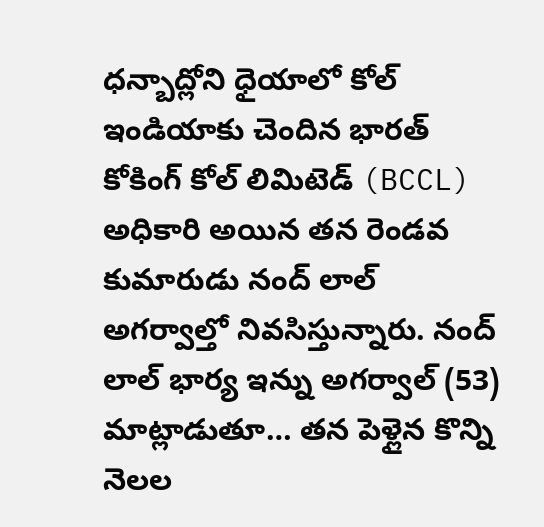ధన్బాద్లోని ధైయాలో కోల్ ఇండియాకు చెందిన భారత్ కోకింగ్ కోల్ లిమిటెడ్ (BCCL) అధికారి అయిన తన రెండవ కుమారుడు నంద్ లాల్ అగర్వాల్తో నివసిస్తున్నారు. నంద్ లాల్ భార్య ఇన్ను అగర్వాల్ (53) మాట్లాడుతూ… తన పెళ్లైన కొన్ని నెలల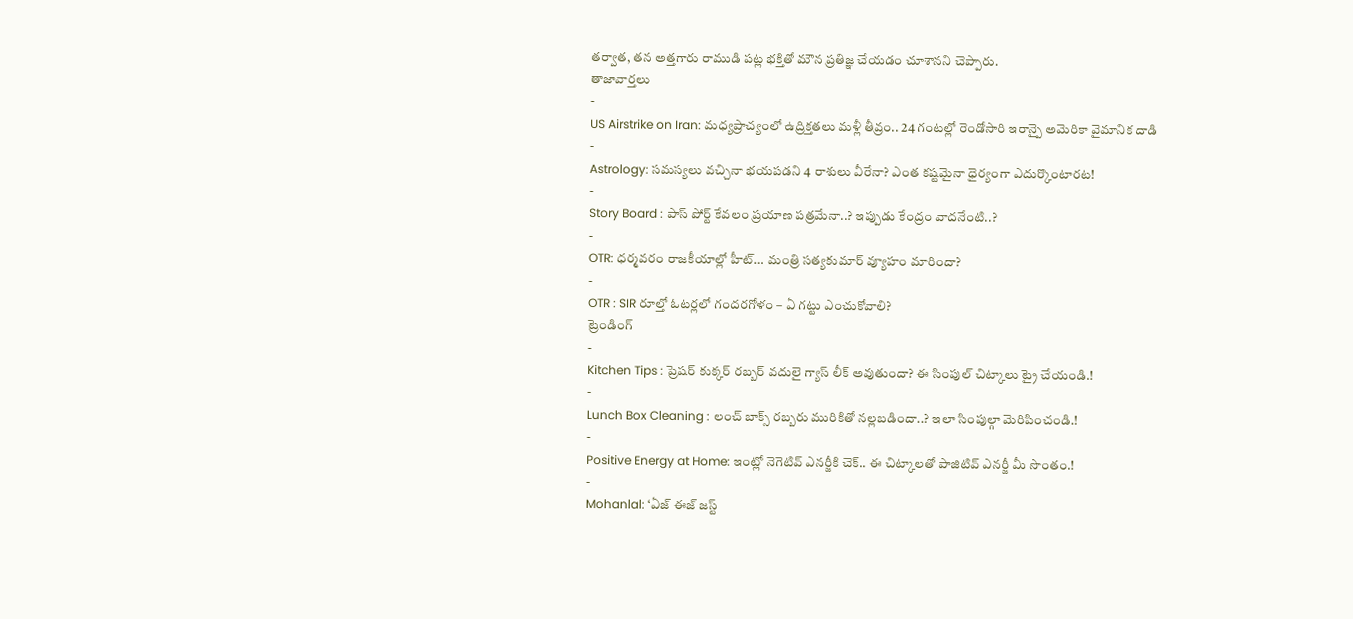తర్వాత, తన అత్తగారు రాముడి పట్ల భక్తితో మౌన ప్రతిజ్ఞ చేయడం చూశానని చెప్పారు.
తాజావార్తలు
-
US Airstrike on Iran: మధ్యప్రాచ్యంలో ఉద్రిక్తతలు మళ్లీ తీవ్రం.. 24 గంటల్లో రెండోసారి ఇరాన్పై అమెరికా వైమానిక దాడి
-
Astrology: సమస్యలు వచ్చినా భయపడని 4 రాశులు వీరేనా? ఎంత కష్టమైనా ధైర్యంగా ఎదుర్కొంటారట!
-
Story Board : పాస్ పోర్ట్ కేవలం ప్రయాణ పత్రమేనా..? ఇప్పుడు కేంద్రం వాదనేంటి..?
-
OTR: ధర్మవరం రాజకీయాల్లో హీట్… మంత్రి సత్యకుమార్ వ్యూహం మారిందా?
-
OTR : SIR రూల్తో ఓటర్లలో గందరగోళం – ఏ గట్టు ఎంచుకోవాలి?
ట్రెండింగ్
-
Kitchen Tips : ప్రెషర్ కుక్కర్ రబ్బర్ వదులై గ్యాస్ లీక్ అవుతుందా? ఈ సింపుల్ చిట్కాలు ట్రై చేయండి.!
-
Lunch Box Cleaning : లంచ్ బాక్స్ రబ్బరు మురికితో నల్లబడిందా..? ఇలా సింపుల్గా మెరిపించండి.!
-
Positive Energy at Home: ఇంట్లో నెగెటివ్ ఎనర్జీకి చెక్.. ఈ చిట్కాలతో పాజిటివ్ ఎనర్జీ మీ సొంతం.!
-
Mohanlal: ‘ఏజ్ ఈజ్ జస్ట్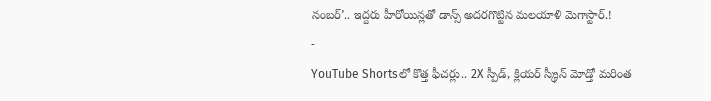నంబర్’.. ఇద్దరు హీరోయిన్లతో డాన్స్ అదరగొట్టిన మలయాళి మెగాస్టార్.!
-
YouTube Shortsలో కొత్త ఫీచర్లు.. 2X స్పీడ్, క్లియర్ స్క్రీన్ మోడ్తో మరింత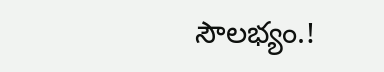సౌలభ్యం.!